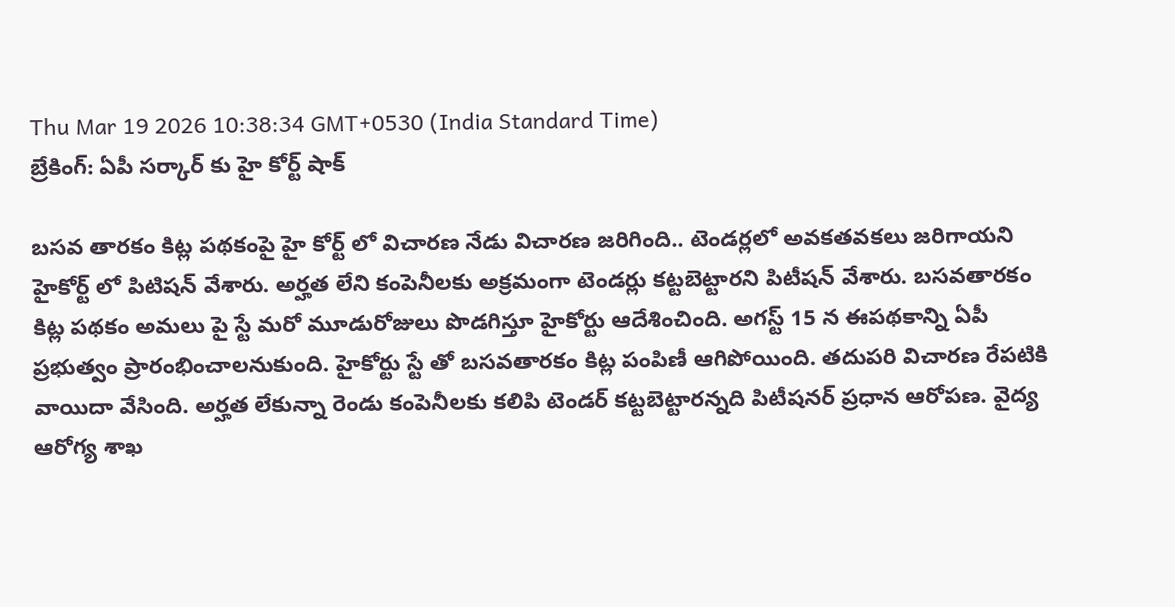Thu Mar 19 2026 10:38:34 GMT+0530 (India Standard Time)
బ్రేకింగ్: ఏపీ సర్కార్ కు హై కోర్ట్ షాక్

బసవ తారకం కిట్ల పథకంపై హై కోర్ట్ లో విచారణ నేడు విచారణ జరిగింది.. టెండర్లలో అవకతవకలు జరిగాయని హైకోర్ట్ లో పిటిషన్ వేశారు. అర్హత లేని కంపెనీలకు అక్రమంగా టెండర్లు కట్టబెట్టారని పిటీషన్ వేశారు. బసవతారకం కిట్ల పథకం అమలు పై స్టే మరో మూడురోజులు పొడగిస్తూ హైకోర్టు ఆదేశించింది. అగస్ట్ 15 న ఈపథకాన్ని ఏపీ ప్రభుత్వం ప్రారంభించాలనుకుంది. హైకోర్టు స్టే తో బసవతారకం కిట్ల పంపిణీ ఆగిపోయింది. తదుపరి విచారణ రేపటికి వాయిదా వేసింది. అర్హత లేకున్నా రెండు కంపెనీలకు కలిపి టెండర్ కట్టబెట్టారన్నది పిటీషనర్ ప్రధాన ఆరోపణ. వైద్య ఆరోగ్య శాఖ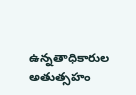ఉన్నతాధికారుల అతుత్సహం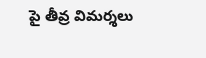పై తీవ్ర విమర్శలు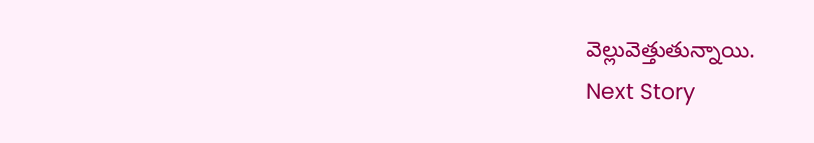వెల్లువెత్తుతున్నాయి.
Next Story